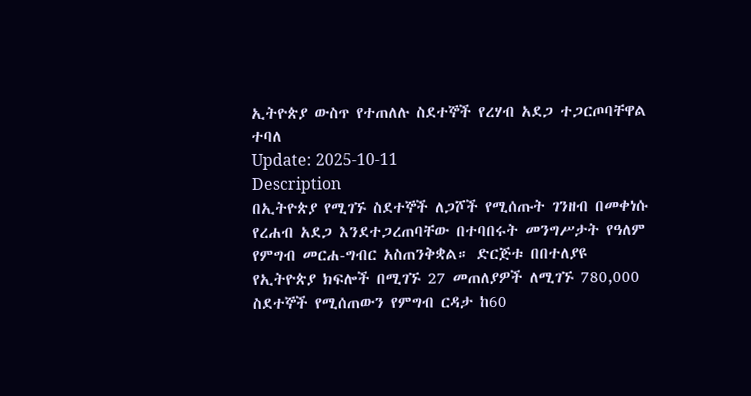ኢትዮጵያ ውስጥ የተጠለሉ ስደተኞች የረሃብ አደጋ ተጋርጦባቸዋል ተባለ
Update: 2025-10-11
Description
በኢትዮጵያ የሚገኙ ስደተኞች ለጋሾች የሚሰጡት ገንዘብ በመቀነሱ የረሐብ አደጋ እንደተጋረጠባቸው በተባበሩት መንግሥታት የዓለም የምግብ መርሐ-ግብር አስጠንቅቋል። ድርጅቱ በበተለያዩ የኢትዮጵያ ክፍሎች በሚገኙ 27 መጠለያዎች ለሚገኙ 780,000 ስደተኞች የሚሰጠውን የምግብ ርዳታ ከ60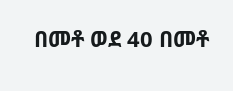በመቶ ወደ 40 በመቶ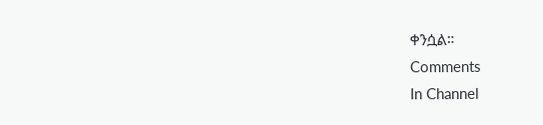ቀንሷል።
Comments
In Channel